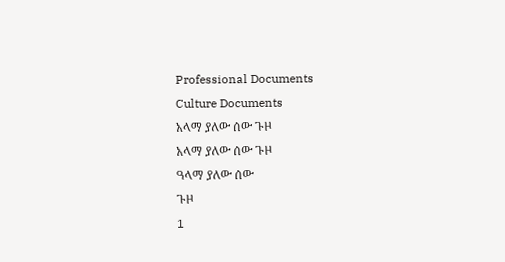Professional Documents
Culture Documents
አላማ ያለው ሰው ጉዞ
አላማ ያለው ሰው ጉዞ
ዓላማ ያለው ሰው
ጉዞ
1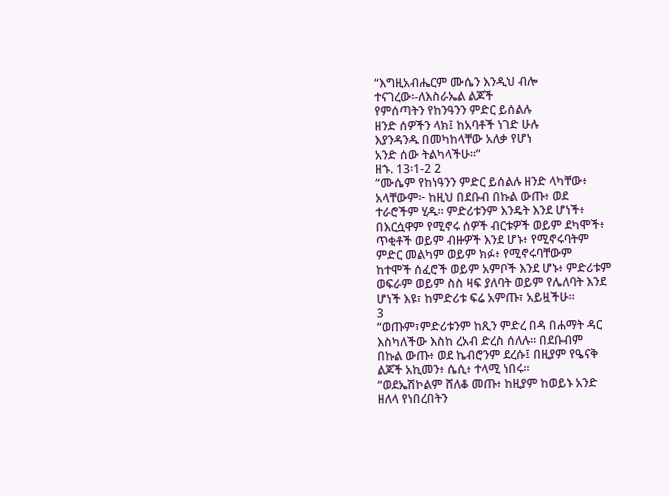“እግዚአብሔርም ሙሴን እንዲህ ብሎ
ተናገረው፡-ለእስራኤል ልጆች
የምሰጣትን የከንዓንን ምድር ይሰልሉ
ዘንድ ሰዎችን ላክ፤ ከአባቶች ነገድ ሁሉ
እያንዳንዱ በመካከላቸው አለቃ የሆነ
አንድ ሰው ትልካላችሁ።”
ዘኁ. 13፡1-2 2
“ሙሴም የከነዓንን ምድር ይሰልሉ ዘንድ ላካቸው፥
አላቸውም፦ ከዚህ በደቡብ በኩል ውጡ፥ ወደ
ተራሮችም ሂዱ፡፡ ምድሪቱንም እንዴት እንደ ሆነች፥
በእርሷዋም የሚኖሩ ሰዎች ብርቱዎች ወይም ደካሞች፥
ጥቂቶች ወይም ብዙዎች እንደ ሆኑ፥ የሚኖሩባትም
ምድር መልካም ወይም ክፉ፥ የሚኖሩባቸውም
ከተሞች ሰፈሮች ወይም አምቦች እንደ ሆኑ፥ ምድሪቱም
ወፍራም ወይም ስስ ዛፍ ያለባት ወይም የሌለባት እንደ
ሆነች እዩ፣ ከምድሪቱ ፍሬ አምጡ፣ አይዟችሁ።
3
“ወጡም፣ምድሪቱንም ከጺን ምድረ በዳ በሐማት ዳር
እስካለችው እስከ ረአብ ድረስ ሰለሉ። በደቡብም
በኩል ውጡ፥ ወደ ኬብሮንም ደረሱ፤ በዚያም የዔናቅ
ልጆች አኪመን፥ ሴሲ፥ ተላሚ ነበሩ።
“ወደኤሽኮልም ሸለቆ መጡ፥ ከዚያም ከወይኑ አንድ
ዘለላ የነበረበትን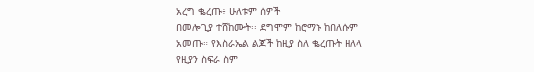አረግ ቈረጡ፥ ሁለቱም ሰዎች
በመሎጊያ ተሸከሙት፡፡ ደግሞም ከሮማኑ ከበለሱም
አመጡ። የእስራኤል ልጆች ከዚያ ስለ ቈረጡት ዘለላ
የዚያን ስፍራ ስም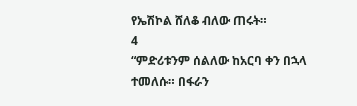የኤሽኮል ሸለቆ ብለው ጠሩት።
4
“ምድሪቱንም ሰልለው ከአርባ ቀን በኋላ ተመለሱ። በፋራን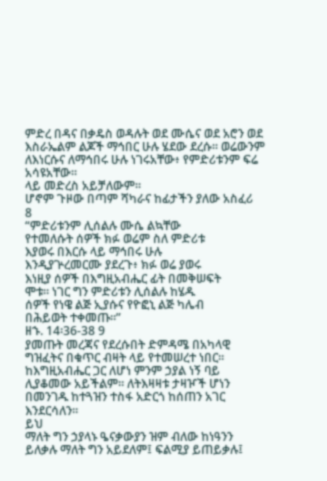ምድረ በዳና በቃዴስ ወዳሉት ወደ ሙሴና ወደ አሮን ወደ
እስራኤልም ልጆች ማኅበር ሁሉ ሄደው ደረሱ፡፡ ወሬውንም
ለእነርሱና ለማኅበሩ ሁሉ ነገሩአቸው፥ የምድሪቱንም ፍሬ
አሳዩአቸው።
ላይ መድረስ አይቻለውም፡፡
ሆኖም ጉዞው በጣም ሻካራና ከፊታችን ያለው አስፈሪ
8
“ምድሪቱንም ሊሰልሉ ሙሴ ልኳቸው
የተመለሱት ሰዎች ክፉ ወሬም ስለ ምድሪቱ
እያወሩ በእርሱ ላይ ማኅበሩ ሁሉ
እንዲያጕረመርሙ ያደረጉ፥ ክፉ ወሬ ያወሩ
እነዚያ ሰዎች በእግዚአብሔር ፊት በመቅሠፍት
ሞቱ። ነገር ግን ምድሪቱን ሊሰልሉ ከሄዱ
ሰዎች የነዌ ልጅ ኢያሱና የዮፎኒ ልጅ ካሌብ
በሕይወት ተቀመጡ።”
ዘኁ. 14፡36-38 9
ያመጡት መረጃና የደረሱበት ድምዳሜ በአካላዊ
ግዝፈትና በቁጥር ብዛት ላይ የተመሠረተ ነበር፡፡
ከእግዚአብሔር ጋር ለሆነ ምንም ኃያል ነኝ ባይ
ሊያቆመው አይችልም፡፡ ለትእዛዛቱ ታዛዦች ሆነን
በመንገዱ ከተጓዝን ተስፋ አድርጎ ከሰጠን አገር
እንደርሳለን፡፡
ይህ
ማለት ግን ኃያላኑ ዔናቃውያን ዝም ብለው ከነዓንን
ይለቃሉ ማለት ግን አይደለም፤ ፍልሚያ ይጠይቃሉ፤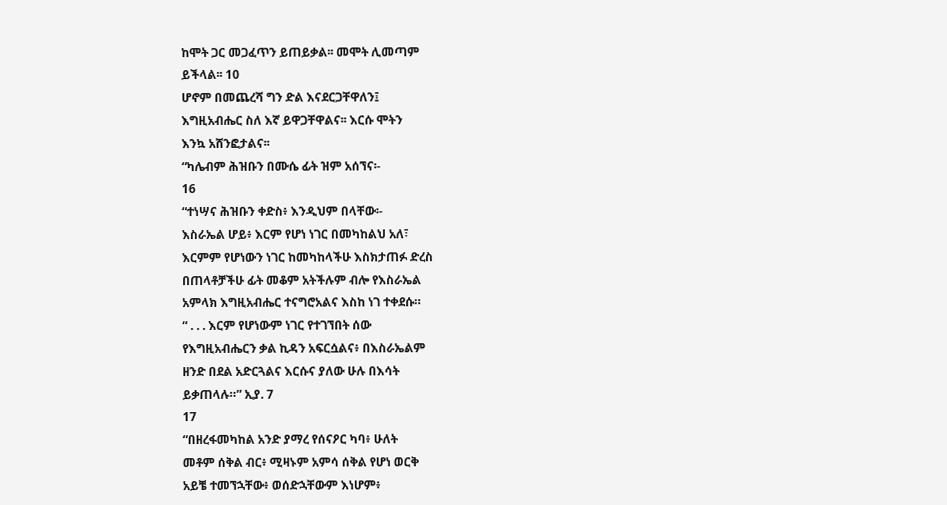ከሞት ጋር መጋፈጥን ይጠይቃል፡፡ መሞት ሊመጣም
ይችላል፡፡ 10
ሆኖም በመጨረሻ ግን ድል እናደርጋቸዋለን፤
እግዚአብሔር ስለ እኛ ይዋጋቸዋልና፡፡ እርሱ ሞትን
እንኳ አሸንፎታልና፡፡
“ካሌብም ሕዝቡን በሙሴ ፊት ዝም አሰኘና፡-
16
“ተነሣና ሕዝቡን ቀድስ፥ እንዲህም በላቸው፡-
እስራኤል ሆይ፥ እርም የሆነ ነገር በመካከልህ አለ፣
እርምም የሆነውን ነገር ከመካከላችሁ እስክታጠፉ ድረስ
በጠላቶቻችሁ ፊት መቆም አትችሉም ብሎ የእስራኤል
አምላክ እግዚአብሔር ተናግሮአልና እስከ ነገ ተቀደሱ።
“ . . . እርም የሆነውም ነገር የተገኘበት ሰው
የእግዚአብሔርን ቃል ኪዳን አፍርሷልና፥ በእስራኤልም
ዘንድ በደል አድርጓልና እርሱና ያለው ሁሉ በእሳት
ይቃጠላሉ።” ኢያ. 7
17
“በዘረፋመካከል አንድ ያማረ የሰናዖር ካባ፥ ሁለት
መቶም ሰቅል ብር፥ ሚዛኑም አምሳ ሰቅል የሆነ ወርቅ
አይቼ ተመኘኋቸው፥ ወሰድኋቸውም እነሆም፥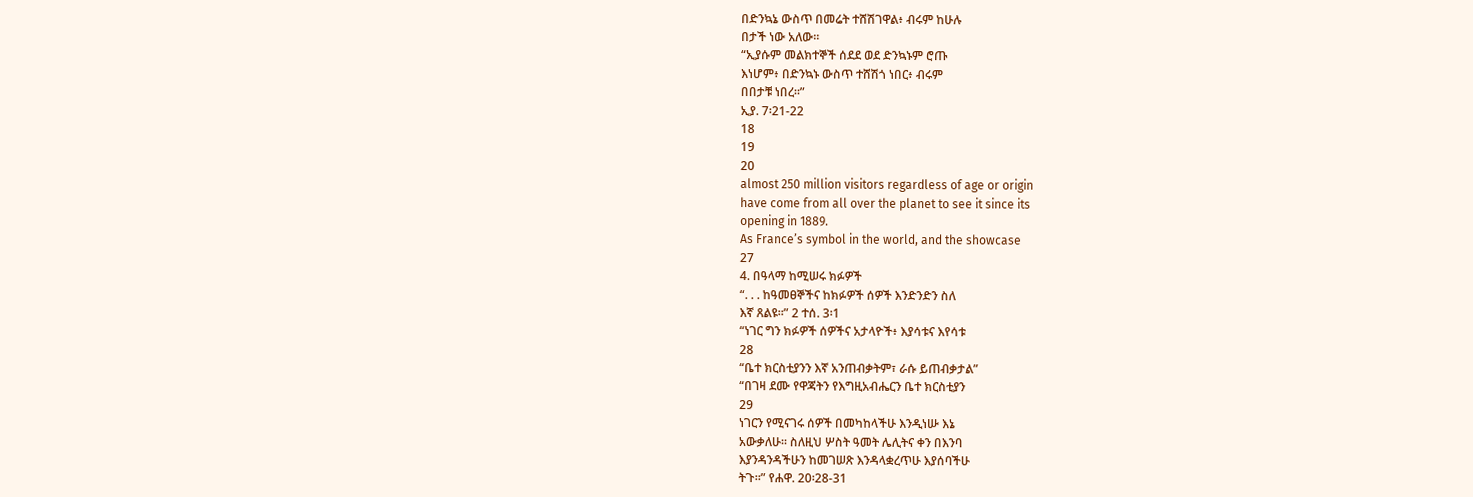በድንኳኔ ውስጥ በመሬት ተሸሽገዋል፥ ብሩም ከሁሉ
በታች ነው አለው።
“ኢያሱም መልክተኞች ሰደደ ወደ ድንኳኑም ሮጡ
እነሆም፥ በድንኳኑ ውስጥ ተሸሽጎ ነበር፥ ብሩም
በበታቹ ነበረ።”
ኢያ. 7፡21-22
18
19
20
almost 250 million visitors regardless of age or origin
have come from all over the planet to see it since its
opening in 1889.
As France’s symbol in the world, and the showcase
27
4. በዓላማ ከሚሠሩ ክፉዎች
“. . . ከዓመፀኞችና ከክፉዎች ሰዎች እንድንድን ስለ
እኛ ጸልዩ።” 2 ተሰ. 3፡1
“ነገር ግን ክፉዎች ሰዎችና አታላዮች፥ እያሳቱና እየሳቱ
28
“ቤተ ክርስቲያንን እኛ አንጠብቃትም፣ ራሱ ይጠብቃታል”
“በገዛ ደሙ የዋጃትን የእግዚአብሔርን ቤተ ክርስቲያን
29
ነገርን የሚናገሩ ሰዎች በመካከላችሁ እንዲነሡ እኔ
አውቃለሁ። ስለዚህ ሦስት ዓመት ሌሊትና ቀን በእንባ
እያንዳንዳችሁን ከመገሠጽ እንዳላቋረጥሁ እያሰባችሁ
ትጉ።” የሐዋ. 20፡28-31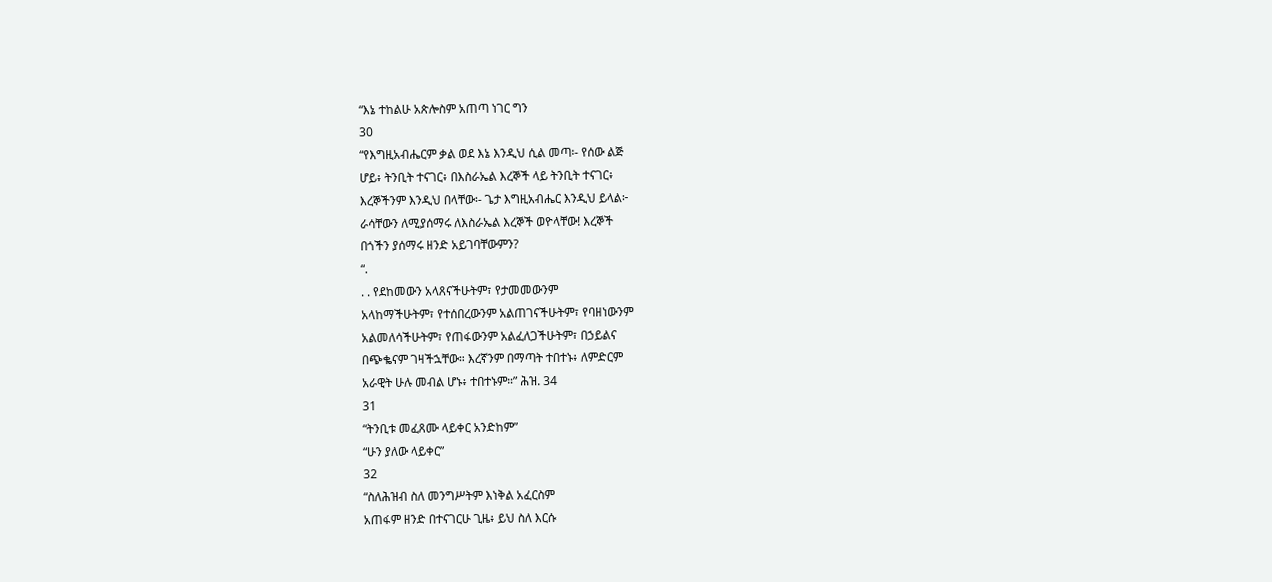“እኔ ተከልሁ አጵሎስም አጠጣ ነገር ግን
30
“የእግዚአብሔርም ቃል ወደ እኔ እንዲህ ሲል መጣ፡- የሰው ልጅ
ሆይ፥ ትንቢት ተናገር፥ በእስራኤል እረኞች ላይ ትንቢት ተናገር፥
እረኞችንም እንዲህ በላቸው፡- ጌታ እግዚአብሔር እንዲህ ይላል፦
ራሳቸውን ለሚያሰማሩ ለእስራኤል እረኞች ወዮላቸው! እረኞች
በጎችን ያሰማሩ ዘንድ አይገባቸውምን?
“.
. . የደከመውን አላጸናችሁትም፣ የታመመውንም
አላከማችሁትም፣ የተሰበረውንም አልጠገናችሁትም፣ የባዘነውንም
አልመለሳችሁትም፣ የጠፋውንም አልፈለጋችሁትም፣ በኃይልና
በጭቈናም ገዛችኋቸው። እረኛንም በማጣት ተበተኑ፥ ለምድርም
አራዊት ሁሉ መብል ሆኑ፥ ተበተኑም።” ሕዝ. 34
31
“ትንቢቱ መፈጸሙ ላይቀር አንድከም”
“ሁን ያለው ላይቀር”
32
“ስለሕዝብ ስለ መንግሥትም እነቅል አፈርስም
አጠፋም ዘንድ በተናገርሁ ጊዜ፥ ይህ ስለ እርሱ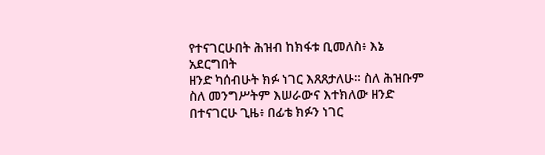የተናገርሁበት ሕዝብ ከክፋቱ ቢመለስ፥ እኔ አደርግበት
ዘንድ ካሰብሁት ክፉ ነገር እጸጸታለሁ። ስለ ሕዝቡም
ስለ መንግሥትም እሠራውና እተክለው ዘንድ
በተናገርሁ ጊዜ፥ በፊቴ ክፉን ነገር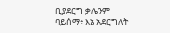ቢያደርግ ቃሌንም
ባይሰማ፥ እኔ አደርግለት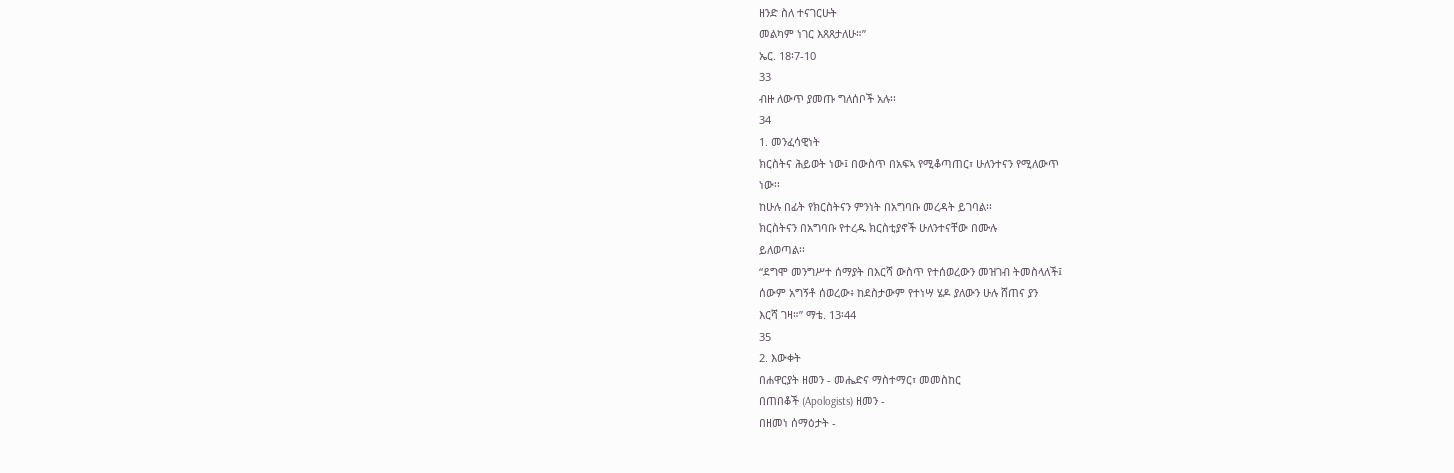ዘንድ ስለ ተናገርሁት
መልካም ነገር እጸጸታለሁ።”
ኤር. 18፡7-10
33
ብዙ ለውጥ ያመጡ ግለሰቦች አሉ፡፡
34
1. መንፈሳዊነት
ክርስትና ሕይወት ነው፤ በውስጥ በአፍኣ የሚቆጣጠር፣ ሁለንተናን የሚለውጥ
ነው፡፡
ከሁሉ በፊት የክርስትናን ምንነት በአግባቡ መረዳት ይገባል፡፡
ክርስትናን በአግባቡ የተረዱ ክርስቲያኖች ሁለንተናቸው በሙሉ
ይለወጣል፡፡
“ደግሞ መንግሥተ ሰማያት በእርሻ ውስጥ የተሰወረውን መዝገብ ትመስላለች፤
ሰውም አግኝቶ ሰወረው፥ ከደስታውም የተነሣ ሄዶ ያለውን ሁሉ ሸጠና ያን
እርሻ ገዛ።” ማቴ. 13፡44
35
2. እውቀት
በሐዋርያት ዘመን - መሔድና ማስተማር፣ መመስከር
በጠበቆች (Apologists) ዘመን -
በዘመነ ሰማዕታት -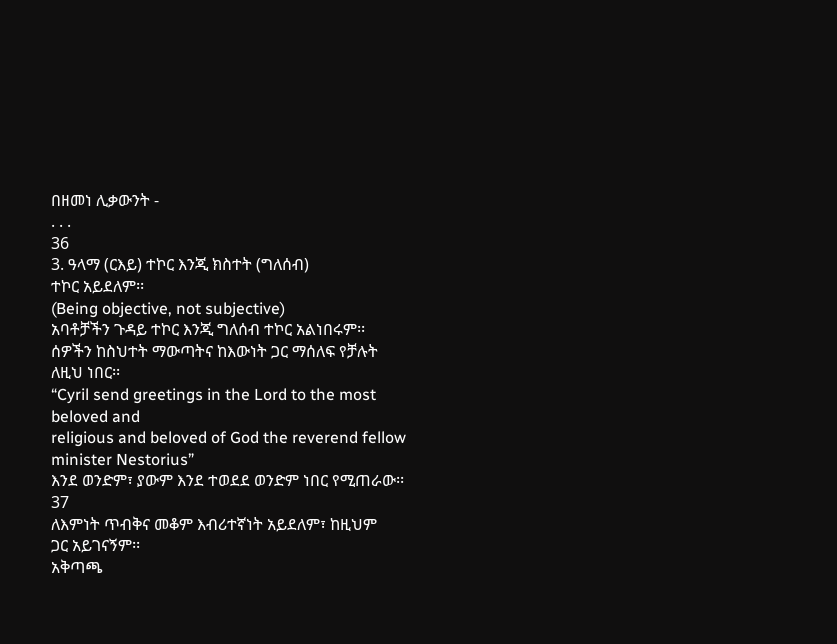በዘመነ ሊቃውንት -
. . .
36
3. ዓላማ (ርእይ) ተኮር እንጂ ክስተት (ግለሰብ)
ተኮር አይደለም፡፡
(Being objective, not subjective)
አባቶቻችን ጉዳይ ተኮር እንጂ ግለሰብ ተኮር አልነበሩም፡፡
ሰዎችን ከስህተት ማውጣትና ከእውነት ጋር ማሰለፍ የቻሉት
ለዚህ ነበር፡፡
“Cyril send greetings in the Lord to the most beloved and
religious and beloved of God the reverend fellow
minister Nestorius”
እንደ ወንድም፣ ያውም እንደ ተወደደ ወንድም ነበር የሚጠራው፡፡
37
ለእምነት ጥብቅና መቆም እብሪተኛነት አይደለም፣ ከዚህም
ጋር አይገናኝም፡፡
አቅጣጫ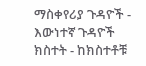ማስቀየሪያ ጉዳዮች - እውነተኛ ጉዳዮች
ክስተት - ከክስተቶቹ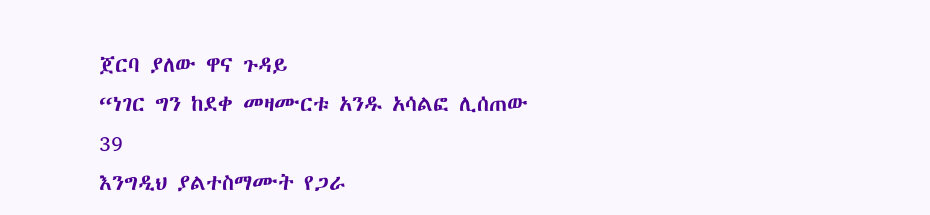ጀርባ ያለው ዋና ጉዳይ
“ነገር ግን ከደቀ መዛሙርቱ አንዱ አሳልፎ ሊሰጠው
39
እንግዲህ ያልተስማሙት የጋራ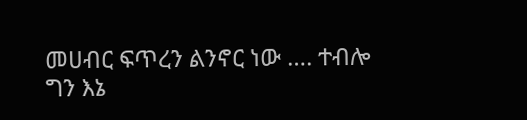መሀብር ፍጥረን ልንኖር ነው …. ተብሎ
ግን እኔ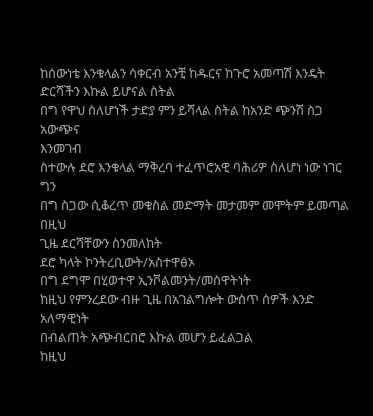ከሰውነቴ እንቁላልን ሳቀርብ አንቺ ከዱርና ከጉሮ አመጣሽ እንዴት
ድርሻችን እኩል ይሆናል ስትል
በግ የዋህ ስለሆነች ታድያ ምን ይሻላል ስትል ከአንድ ጭንሽ ስጋ አውጭና
እንመገብ
ስተውሉ ደሮ እንቁላል ማቅረባ ተፈጥሮአዊ ባሕሪዎ ስለሆነ ነው ነገር ግን
በግ ስጋው ሲቆረጥ መቁስል መድማት መታመም መሞትም ይመጣል በዚህ
ጊዜ ደርሻቸውን ስንመለከት
ደሮ ካላት ኮንትረቢውት/አስተዋፅኦ
በግ ደግሞ በሂወተዋ ኢንቮልመንት/መስዋትነት
ከዚህ የምንረደው ብዙ ጊዜ በአገልግሎት ውስጥ ሰዎች እንድ አለማዊነት
በብልጠት አጭብርበሮ እኩል መሆን ይፈልጋል
ከዚህ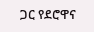ጋር የደሮዋና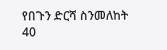የበጉን ድርሻ ስንመለከት
40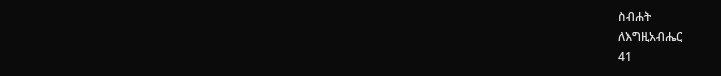ስብሐት
ለእግዚአብሔር
41